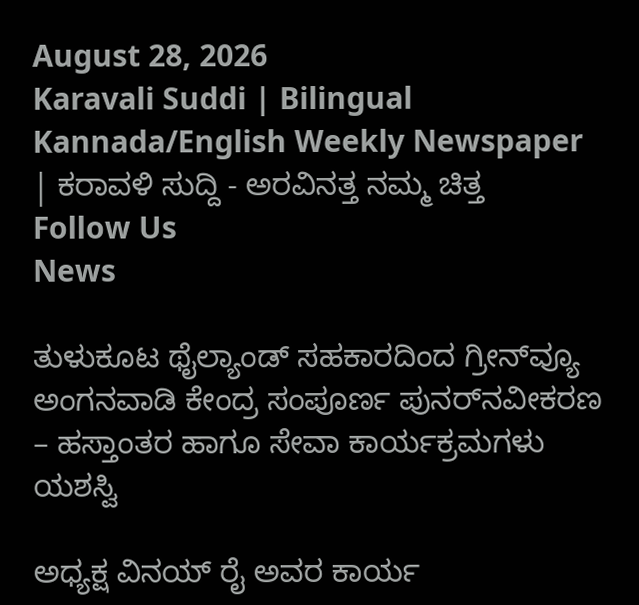August 28, 2026
Karavali Suddi | Bilingual Kannada/English Weekly Newspaper | ಕರಾವಳಿ ಸುದ್ದಿ - ಅರವಿನತ್ತ ನಮ್ಮ ಚಿತ್ತ
Follow Us
News

ತುಳುಕೂಟ ಥೈಲ್ಯಾಂಡ್ ಸಹಕಾರದಿಂದ ಗ್ರೀನ್‌ವ್ಯೂ ಅಂಗನವಾಡಿ ಕೇಂದ್ರ ಸಂಪೂರ್ಣ ಪುನರ್‌ನವೀಕರಣ – ಹಸ್ತಾಂತರ ಹಾಗೂ ಸೇವಾ ಕಾರ್ಯಕ್ರಮಗಳು ಯಶಸ್ವಿ

ಅಧ್ಯಕ್ಷ ವಿನಯ್ ರೈ ಅವರ ಕಾರ್ಯ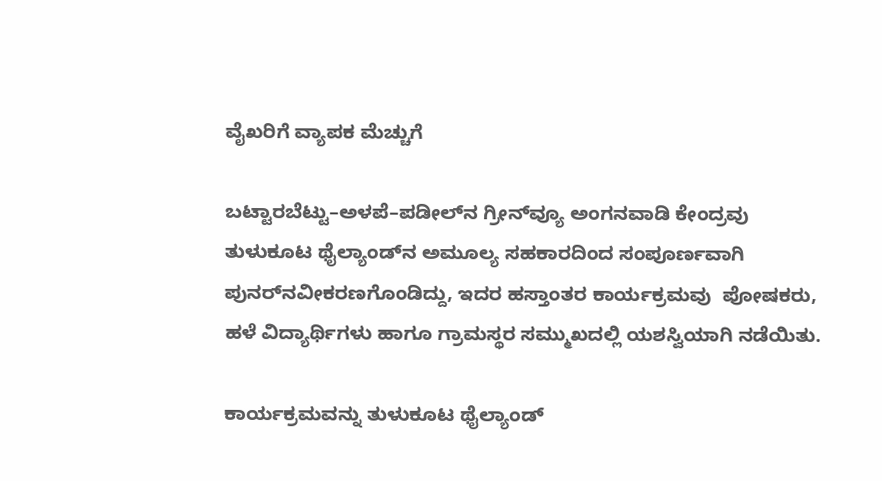ವೈಖರಿಗೆ ವ್ಯಾಪಕ ಮೆಚ್ಚುಗೆ

ಬಟ್ಟಾರಬೆಟ್ಟು–ಅಳಪೆ–ಪಡೀಲ್‌ನ ಗ್ರೀನ್‌ವ್ಯೂ ಅಂಗನವಾಡಿ ಕೇಂದ್ರವು ತುಳುಕೂಟ ಥೈಲ್ಯಾಂಡ್‌ನ ಅಮೂಲ್ಯ ಸಹಕಾರದಿಂದ ಸಂಪೂರ್ಣವಾಗಿ ಪುನರ್‌ನವೀಕರಣಗೊಂಡಿದ್ದು, ಇದರ ಹಸ್ತಾಂತರ ಕಾರ್ಯಕ್ರಮವು  ಪೋಷಕರು, ಹಳೆ ವಿದ್ಯಾರ್ಥಿಗಳು ಹಾಗೂ ಗ್ರಾಮಸ್ಥರ ಸಮ್ಮುಖದಲ್ಲಿ ಯಶಸ್ವಿಯಾಗಿ ನಡೆಯಿತು.

ಕಾರ್ಯಕ್ರಮವನ್ನು ತುಳುಕೂಟ ಥೈಲ್ಯಾಂಡ್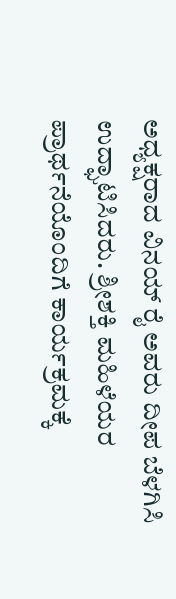ಅಧ್ಯಕ್ಷರಾದ ವಿನಯ್ ರೈ ಅವರು ದೀಪ ಬೆಳಗಿಸಿ ಉದ್ಘಾಟಿಸಿದರು. ಶ್ರೀಶಕ್ತಿ ಮಹಿಳೆಯರ ಪ್ರಾರ್ಥನೆಯೊಂದಿಗೆ ಕಾರ್ಯಕ್ರಮಕ್ಕೆ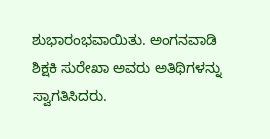ಶುಭಾರಂಭವಾಯಿತು. ಅಂಗನವಾಡಿ ಶಿಕ್ಷಕಿ ಸುರೇಖಾ ಅವರು ಅತಿಥಿಗಳನ್ನು ಸ್ವಾಗತಿಸಿದರು.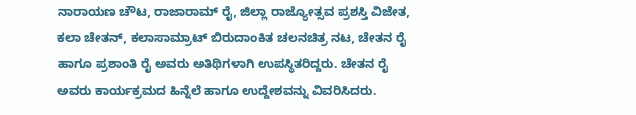ನಾರಾಯಣ ಚೌಟ, ರಾಜಾರಾಮ್ ರೈ, ಜಿಲ್ಲಾ ರಾಜ್ಯೋತ್ಸವ ಪ್ರಶಸ್ತಿ ವಿಜೇತ, ಕಲಾ ಚೇತನ್, ಕಲಾಸಾಮ್ರಾಟ್ ಬಿರುದಾಂಕಿತ ಚಲನಚಿತ್ರ ನಟ, ಚೇತನ ರೈ ಹಾಗೂ ಪ್ರಶಾಂತಿ ರೈ ಅವರು ಅತಿಥಿಗಳಾಗಿ ಉಪಸ್ಥಿತರಿದ್ದರು. ಚೇತನ ರೈ ಅವರು ಕಾರ್ಯಕ್ರಮದ ಹಿನ್ನೆಲೆ ಹಾಗೂ ಉದ್ದೇಶವನ್ನು ವಿವರಿಸಿದರು.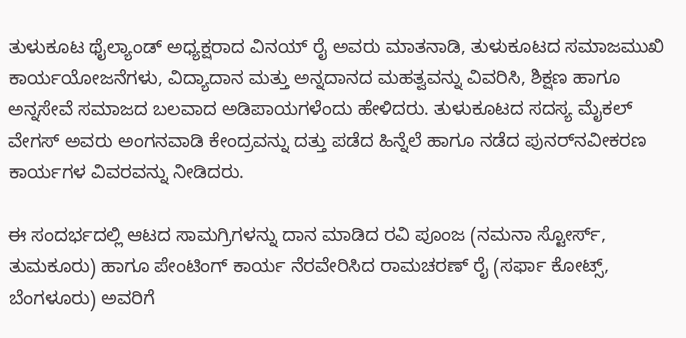ತುಳುಕೂಟ ಥೈಲ್ಯಾಂಡ್ ಅಧ್ಯಕ್ಷರಾದ ವಿನಯ್ ರೈ ಅವರು ಮಾತನಾಡಿ, ತುಳುಕೂಟದ ಸಮಾಜಮುಖಿ ಕಾರ್ಯಯೋಜನೆಗಳು, ವಿದ್ಯಾದಾನ ಮತ್ತು ಅನ್ನದಾನದ ಮಹತ್ವವನ್ನು ವಿವರಿಸಿ, ಶಿಕ್ಷಣ ಹಾಗೂ ಅನ್ನಸೇವೆ ಸಮಾಜದ ಬಲವಾದ ಅಡಿಪಾಯಗಳೆಂದು ಹೇಳಿದರು. ತುಳುಕೂಟದ ಸದಸ್ಯ ಮೈಕಲ್ ವೇಗಸ್ ಅವರು ಅಂಗನವಾಡಿ ಕೇಂದ್ರವನ್ನು ದತ್ತು ಪಡೆದ ಹಿನ್ನೆಲೆ ಹಾಗೂ ನಡೆದ ಪುನರ್‌ನವೀಕರಣ ಕಾರ್ಯಗಳ ವಿವರವನ್ನು ನೀಡಿದರು.

ಈ ಸಂದರ್ಭದಲ್ಲಿ ಆಟದ ಸಾಮಗ್ರಿಗಳನ್ನು ದಾನ ಮಾಡಿದ ರವಿ ಪೂಂಜ (ನಮನಾ ಸ್ಟೋರ್ಸ್, ತುಮಕೂರು) ಹಾಗೂ ಪೇಂಟಿಂಗ್ ಕಾರ್ಯ ನೆರವೇರಿಸಿದ ರಾಮಚರಣ್ ರೈ (ಸರ್ಫಾ ಕೋಟ್ಸ್, ಬೆಂಗಳೂರು) ಅವರಿಗೆ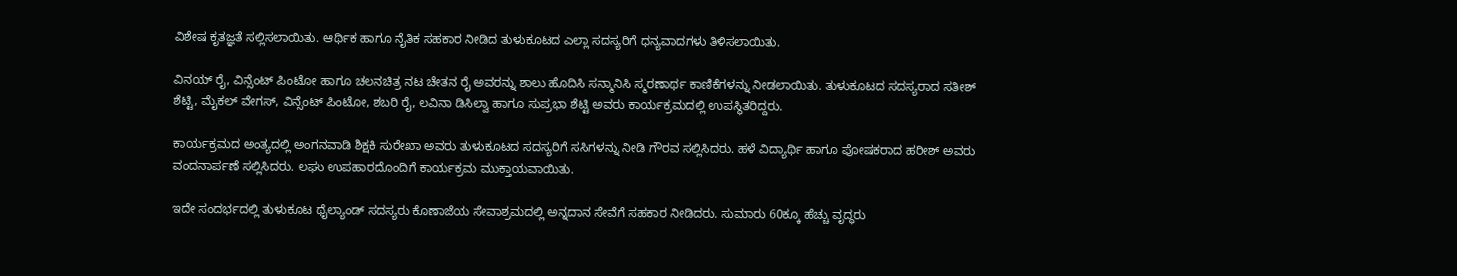ವಿಶೇಷ ಕೃತಜ್ಞತೆ ಸಲ್ಲಿಸಲಾಯಿತು. ಆರ್ಥಿಕ ಹಾಗೂ ನೈತಿಕ ಸಹಕಾರ ನೀಡಿದ ತುಳುಕೂಟದ ಎಲ್ಲಾ ಸದಸ್ಯರಿಗೆ ಧನ್ಯವಾದಗಳು ತಿಳಿಸಲಾಯಿತು.

ವಿನಯ್ ರೈ, ವಿನ್ಸೆಂಟ್ ಪಿಂಟೋ ಹಾಗೂ ಚಲನಚಿತ್ರ ನಟ ಚೇತನ ರೈ ಅವರನ್ನು ಶಾಲು ಹೊದಿಸಿ ಸನ್ಮಾನಿಸಿ ಸ್ಮರಣಾರ್ಥ ಕಾಣಿಕೆಗಳನ್ನು ನೀಡಲಾಯಿತು. ತುಳುಕೂಟದ ಸದಸ್ಯರಾದ ಸತೀಶ್ ಶೆಟ್ಟಿ, ಮೈಕಲ್ ವೇಗಸ್, ವಿನ್ಸೆಂಟ್ ಪಿಂಟೋ, ಶಬರಿ ರೈ, ಲವಿನಾ ಡಿಸಿಲ್ವಾ ಹಾಗೂ ಸುಪ್ರಭಾ ಶೆಟ್ಟಿ ಅವರು ಕಾರ್ಯಕ್ರಮದಲ್ಲಿ ಉಪಸ್ಥಿತರಿದ್ದರು.

ಕಾರ್ಯಕ್ರಮದ ಅಂತ್ಯದಲ್ಲಿ ಅಂಗನವಾಡಿ ಶಿಕ್ಷಕಿ ಸುರೇಖಾ ಅವರು ತುಳುಕೂಟದ ಸದಸ್ಯರಿಗೆ ಸಸಿಗಳನ್ನು ನೀಡಿ ಗೌರವ ಸಲ್ಲಿಸಿದರು. ಹಳೆ ವಿದ್ಯಾರ್ಥಿ ಹಾಗೂ ಪೋಷಕರಾದ ಹರೀಶ್ ಅವರು ವಂದನಾರ್ಪಣೆ ಸಲ್ಲಿಸಿದರು. ಲಘು ಉಪಹಾರದೊಂದಿಗೆ ಕಾರ್ಯಕ್ರಮ ಮುಕ್ತಾಯವಾಯಿತು.

ಇದೇ ಸಂದರ್ಭದಲ್ಲಿ ತುಳುಕೂಟ ಥೈಲ್ಯಾಂಡ್ ಸದಸ್ಯರು ಕೊಣಾಜೆಯ ಸೇವಾಶ್ರಮದಲ್ಲಿ ಅನ್ನದಾನ ಸೇವೆಗೆ ಸಹಕಾರ ನೀಡಿದರು. ಸುಮಾರು 60ಕ್ಕೂ ಹೆಚ್ಚು ವೃದ್ಧರು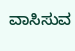ವಾಸಿಸುವ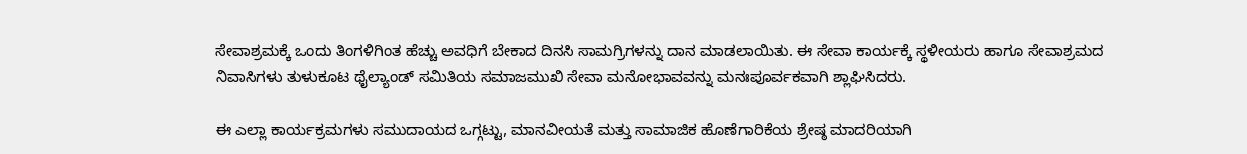ಸೇವಾಶ್ರಮಕ್ಕೆ ಒಂದು ತಿಂಗಳಿಗಿಂತ ಹೆಚ್ಚು ಅವಧಿಗೆ ಬೇಕಾದ ದಿನಸಿ ಸಾಮಗ್ರಿಗಳನ್ನು ದಾನ ಮಾಡಲಾಯಿತು. ಈ ಸೇವಾ ಕಾರ್ಯಕ್ಕೆ ಸ್ಥಳೀಯರು ಹಾಗೂ ಸೇವಾಶ್ರಮದ ನಿವಾಸಿಗಳು ತುಳುಕೂಟ ಥೈಲ್ಯಾಂಡ್ ಸಮಿತಿಯ ಸಮಾಜಮುಖಿ ಸೇವಾ ಮನೋಭಾವವನ್ನು ಮನಃಪೂರ್ವಕವಾಗಿ ಶ್ಲಾಘಿಸಿದರು.

ಈ ಎಲ್ಲಾ ಕಾರ್ಯಕ್ರಮಗಳು ಸಮುದಾಯದ ಒಗ್ಗಟ್ಟು, ಮಾನವೀಯತೆ ಮತ್ತು ಸಾಮಾಜಿಕ ಹೊಣೆಗಾರಿಕೆಯ ಶ್ರೇಷ್ಠ ಮಾದರಿಯಾಗಿ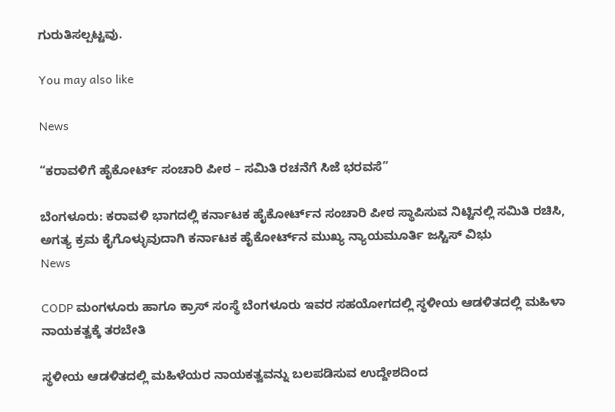ಗುರುತಿಸಲ್ಪಟ್ಟವು.

You may also like

News

“ಕರಾವಳಿಗೆ ಹೈಕೋರ್ಟ್ ಸಂಚಾರಿ ಪೀಠ – ಸಮಿತಿ ರಚನೆಗೆ ಸಿಜೆ ಭರವಸೆ”

ಬೆಂಗಳೂರು: ಕರಾವಳಿ ಭಾಗದಲ್ಲಿ ಕರ್ನಾಟಕ ಹೈಕೋರ್ಟ್‌ನ ಸಂಚಾರಿ ಪೀಠ ಸ್ಥಾಪಿಸುವ ನಿಟ್ಟಿನಲ್ಲಿ ಸಮಿತಿ ರಚಿಸಿ, ಅಗತ್ಯ ಕ್ರಮ ಕೈಗೊಳ್ಳುವುದಾಗಿ ಕರ್ನಾಟಕ ಹೈಕೋರ್ಟ್‌ನ ಮುಖ್ಯ ನ್ಯಾಯಮೂರ್ತಿ ಜಸ್ಟಿಸ್ ವಿಭು
News

CODP ಮಂಗಳೂರು ಹಾಗೂ ಕ್ರಾಸ್ ಸಂಸ್ಥೆ ಬೆಂಗಳೂರು ಇವರ ಸಹಯೋಗದಲ್ಲಿ ಸ್ಥಳೀಯ ಆಡಳಿತದಲ್ಲಿ ಮಹಿಳಾ ನಾಯಕತ್ವಕ್ಕೆ ತರಬೇತಿ

ಸ್ಥಳೀಯ ಆಡಳಿತದಲ್ಲಿ ಮಹಿಳೆಯರ ನಾಯಕತ್ವವನ್ನು ಬಲಪಡಿಸುವ ಉದ್ದೇಶದಿಂದ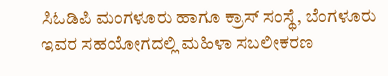ಸಿಓಡಿಪಿ ಮಂಗಳೂರು ಹಾಗೂ ಕ್ರಾಸ್ ಸಂಸ್ಥೆ, ಬೆಂಗಳೂರು ಇವರ ಸಹಯೋಗದಲ್ಲಿ ಮಹಿಳಾ ಸಬಲೀಕರಣ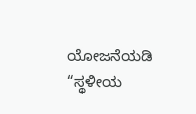ಯೋಜನೆಯಡಿ “ಸ್ಥಳೀಯ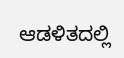ಆಡಳಿತದಲ್ಲಿ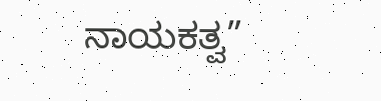ನಾಯಕತ್ವ”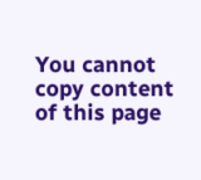You cannot copy content of this page